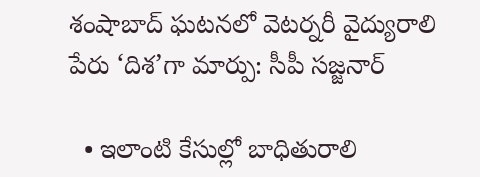శంషాబాద్ ఘటనలో వెటర్నరీ వైద్యురాలి పేరు ‘దిశ’గా మార్పు: సీపీ సజ్జనార్

  • ఇలాంటి కేసుల్లో బాధితురాలి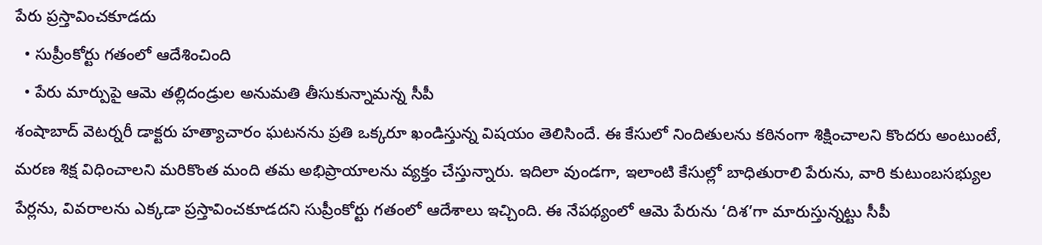పేరు ప్రస్తావించకూడదు
  • సుప్రీంకోర్టు గతంలో ఆదేశించింది
  • పేరు మార్పుపై ఆమె తల్లిదండ్రుల అనుమతి తీసుకున్నామన్న సీపీ
శంషాబాద్ వెటర్నరీ డాక్టరు హత్యాచారం ఘటనను ప్రతి ఒక్కరూ ఖండిస్తున్న విషయం తెలిసిందే. ఈ కేసులో నిందితులను కఠినంగా శిక్షించాలని కొందరు అంటుంటే, మరణ శిక్ష విధించాలని మరికొంత మంది తమ అభిప్రాయాలను వ్యక్తం చేస్తున్నారు. ఇదిలా వుండగా, ఇలాంటి కేసుల్లో బాధితురాలి పేరును, వారి కుటుంబసభ్యుల పేర్లను, వివరాలను ఎక్కడా ప్రస్తావించకూడదని సుప్రీంకోర్టు గతంలో ఆదేశాలు ఇచ్చింది. ఈ నేపథ్యంలో ఆమె పేరును ‘దిశ’గా మారుస్తున్నట్టు సీపీ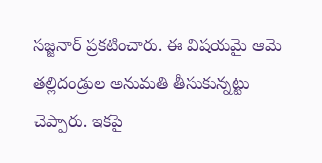సజ్జనార్ ప్రకటించారు. ఈ విషయమై ఆమె తల్లిదండ్రుల అనుమతి తీసుకున్నట్టు చెప్పారు. ఇకపై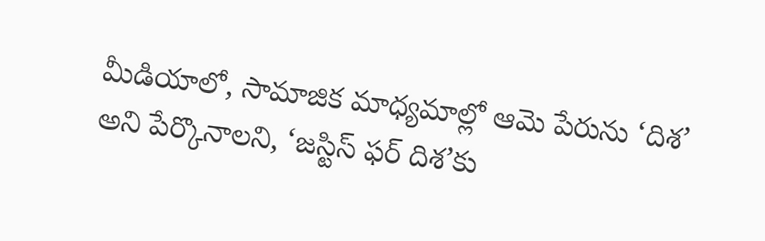మీడియాలో, సామాజిక మాధ్యమాల్లో ఆమె పేరును ‘దిశ’ అని పేర్కొనాలని, ‘జస్టిస్ ఫర్ దిశ’కు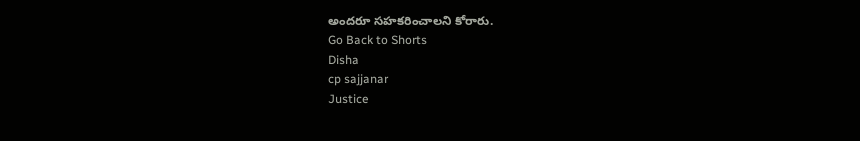అందరూ సహకరించాలని కోరారు.
Go Back to Shorts
Disha
cp sajjanar
Justice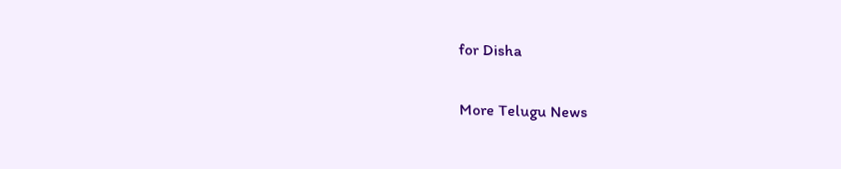for Disha

More Telugu News